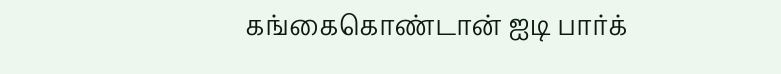கங்கைகொண்டான் ஐடி பார்க்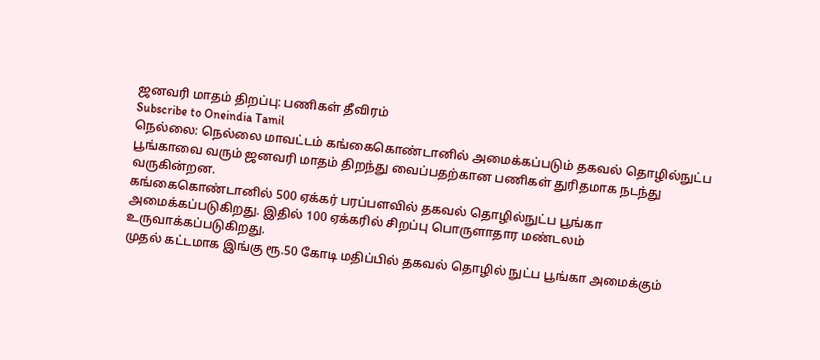ஜனவரி மாதம் திறப்பு: பணிகள் தீவிரம்
Subscribe to Oneindia Tamil
நெல்லை: நெல்லை மாவட்டம் கங்கைகொண்டானில் அமைக்கப்படும் தகவல் தொழில்நுட்ப பூங்காவை வரும் ஜனவரி மாதம் திறந்து வைப்பதற்கான பணிகள் துரிதமாக நடந்து வருகின்றன.
கங்கைகொண்டானில் 500 ஏக்கர் பரப்பளவில் தகவல் தொழில்நுட்ப பூங்கா அமைக்கப்படுகிறது. இதில் 100 ஏக்கரில் சிறப்பு பொருளாதார மண்டலம் உருவாக்கப்படுகிறது.
முதல் கட்டமாக இங்கு ரூ.50 கோடி மதிப்பில் தகவல் தொழில் நுட்ப பூங்கா அமைக்கும்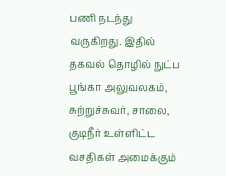பணி நடந்து வருகிறது. இதில் தகவல் தொழில் நுட்ப பூங்கா அலுவலகம், சுற்றுச்சுவர், சாலை, குடிநீர் உள்ளிட்ட வசதிகள் அமைக்கும்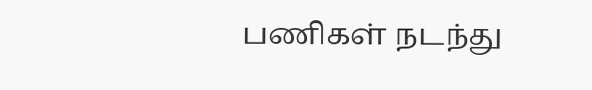பணிகள் நடந்து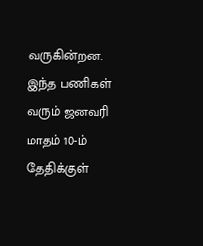வருகின்றன.
இந்த பணிகள் வரும் ஜனவரி மாதம் 10-ம் தேதிக்குள்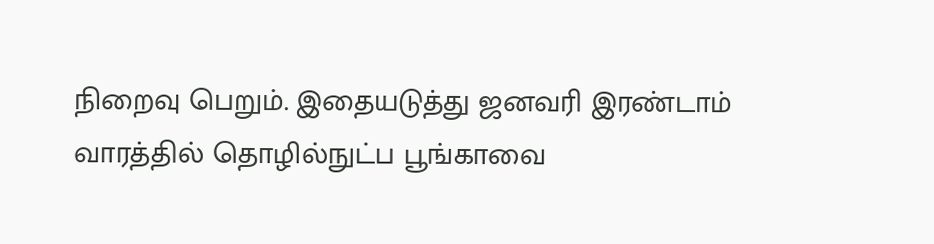நிறைவு பெறும். இதையடுத்து ஜனவரி இரண்டாம் வாரத்தில் தொழில்நுட்ப பூங்காவை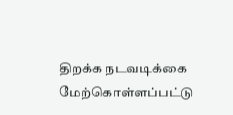திறக்க நடவடிக்கை மேற்கொள்ளப்பட்டு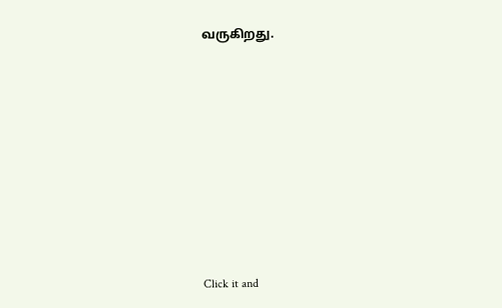வருகிறது.












Click it and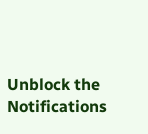Unblock the Notifications